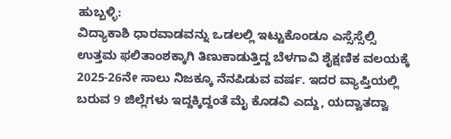ಹುಬ್ಬಳ್ಳಿ:
ವಿದ್ಯಾಕಾಶಿ ಧಾರವಾಡವನ್ನು ಒಡಲಲ್ಲಿ ಇಟ್ಟುಕೊಂಡೂ ಎಸ್ಸೆಸ್ಸೆಲ್ಸಿ ಉತ್ತಮ ಫಲಿತಾಂಶಕ್ಕಾಗಿ ತಿಣುಕಾಡುತ್ತಿದ್ದ ಬೆಳಗಾವಿ ಶೈಕ್ಷಣಿಕ ವಲಯಕ್ಕೆ 2025-26ನೇ ಸಾಲು ನಿಜಕ್ಕೂ ನೆನಪಿಡುವ ವರ್ಷ. ಇದರ ವ್ಯಾಪ್ತಿಯಲ್ಲಿ ಬರುವ 9 ಜಿಲ್ಲೆಗಳು ಇದ್ದಕ್ಕಿದ್ದಂತೆ ಮೈ ಕೊಡವಿ ಎದ್ದು, ಯದ್ವಾತದ್ವಾ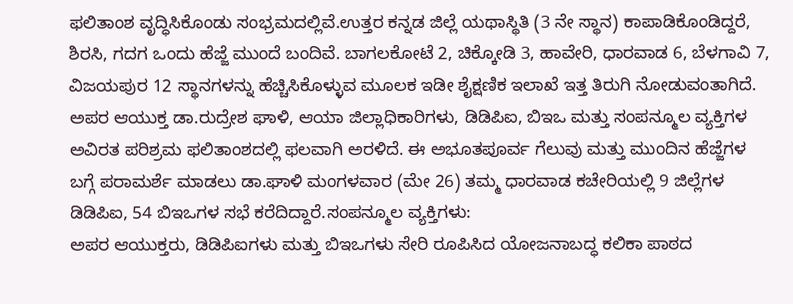ಫಲಿತಾಂಶ ವೃದ್ಧಿಸಿಕೊಂಡು ಸಂಭ್ರಮದಲ್ಲಿವೆ.ಉತ್ತರ ಕನ್ನಡ ಜಿಲ್ಲೆ ಯಥಾಸ್ಥಿತಿ (3 ನೇ ಸ್ಥಾನ) ಕಾಪಾಡಿಕೊಂಡಿದ್ದರೆ, ಶಿರಸಿ, ಗದಗ ಒಂದು ಹೆಜ್ಜೆ ಮುಂದೆ ಬಂದಿವೆ. ಬಾಗಲಕೋಟೆ 2, ಚಿಕ್ಕೋಡಿ 3, ಹಾವೇರಿ, ಧಾರವಾಡ 6, ಬೆಳಗಾವಿ 7, ವಿಜಯಪುರ 12 ಸ್ಥಾನಗಳನ್ನು ಹೆಚ್ಚಿಸಿಕೊಳ್ಳುವ ಮೂಲಕ ಇಡೀ ಶೈಕ್ಷಣಿಕ ಇಲಾಖೆ ಇತ್ತ ತಿರುಗಿ ನೋಡುವಂತಾಗಿದೆ.
ಅಪರ ಆಯುಕ್ತ ಡಾ.ರುದ್ರೇಶ ಘಾಳಿ, ಆಯಾ ಜಿಲ್ಲಾಧಿಕಾರಿಗಳು, ಡಿಡಿಪಿಐ, ಬಿಇಒ ಮತ್ತು ಸಂಪನ್ಮೂಲ ವ್ಯಕ್ತಿಗಳ ಅವಿರತ ಪರಿಶ್ರಮ ಫಲಿತಾಂಶದಲ್ಲಿ ಫಲವಾಗಿ ಅರಳಿದೆ. ಈ ಅಭೂತಪೂರ್ವ ಗೆಲುವು ಮತ್ತು ಮುಂದಿನ ಹೆಜ್ಜೆಗಳ ಬಗ್ಗೆ ಪರಾಮರ್ಶೆ ಮಾಡಲು ಡಾ.ಘಾಳಿ ಮಂಗಳವಾರ (ಮೇ 26) ತಮ್ಮ ಧಾರವಾಡ ಕಚೇರಿಯಲ್ಲಿ 9 ಜಿಲ್ಲೆಗಳ ಡಿಡಿಪಿಐ, 54 ಬಿಇಒಗಳ ಸಭೆ ಕರೆದಿದ್ದಾರೆ.ಸಂಪನ್ಮೂಲ ವ್ಯಕ್ತಿಗಳು:
ಅಪರ ಆಯುಕ್ತರು, ಡಿಡಿಪಿಐಗಳು ಮತ್ತು ಬಿಇಒಗಳು ಸೇರಿ ರೂಪಿಸಿದ ಯೋಜನಾಬದ್ಧ ಕಲಿಕಾ ಪಾಠದ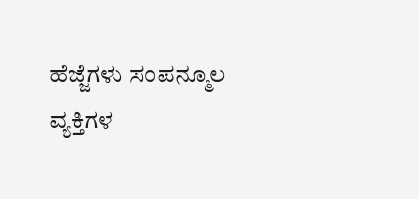ಹೆಜ್ಜೆಗಳು ಸಂಪನ್ಮೂಲ ವ್ಯಕ್ತಿಗಳ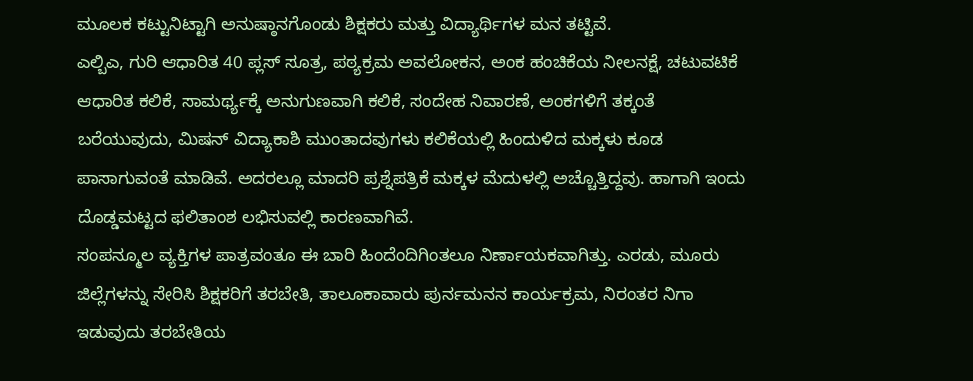ಮೂಲಕ ಕಟ್ಟುನಿಟ್ಟಾಗಿ ಅನುಷ್ಠಾನಗೊಂಡು ಶಿಕ್ಷಕರು ಮತ್ತು ವಿದ್ಯಾರ್ಥಿಗಳ ಮನ ತಟ್ಟಿವೆ.
ಎಲ್ಬಿಎ, ಗುರಿ ಆಧಾರಿತ 40 ಪ್ಲಸ್ ಸೂತ್ರ, ಪಠ್ಯಕ್ರಮ ಅವಲೋಕನ, ಅಂಕ ಹಂಚಿಕೆಯ ನೀಲನಕ್ಷೆ, ಚಟುವಟಿಕೆ ಆಧಾರಿತ ಕಲಿಕೆ, ಸಾಮರ್ಥ್ಯಕ್ಕೆ ಅನುಗುಣವಾಗಿ ಕಲಿಕೆ, ಸಂದೇಹ ನಿವಾರಣೆ, ಅಂಕಗಳಿಗೆ ತಕ್ಕಂತೆ ಬರೆಯುವುದು, ಮಿಷನ್ ವಿದ್ಯಾಕಾಶಿ ಮುಂತಾದವುಗಳು ಕಲಿಕೆಯಲ್ಲಿ ಹಿಂದುಳಿದ ಮಕ್ಕಳು ಕೂಡ ಪಾಸಾಗುವಂತೆ ಮಾಡಿವೆ. ಅದರಲ್ಲೂ ಮಾದರಿ ಪ್ರಶ್ನೆಪತ್ರಿಕೆ ಮಕ್ಕಳ ಮೆದುಳಲ್ಲಿ ಅಚ್ಚೊತ್ತಿದ್ದವು. ಹಾಗಾಗಿ ಇಂದು ದೊಡ್ಡಮಟ್ಟದ ಫಲಿತಾಂಶ ಲಭಿಸುವಲ್ಲಿ ಕಾರಣವಾಗಿವೆ.
ಸಂಪನ್ಮೂಲ ವ್ಯಕ್ತಿಗಳ ಪಾತ್ರವಂತೂ ಈ ಬಾರಿ ಹಿಂದೆಂದಿಗಿಂತಲೂ ನಿರ್ಣಾಯಕವಾಗಿತ್ತು. ಎರಡು, ಮೂರು ಜಿಲ್ಲೆಗಳನ್ನು ಸೇರಿಸಿ ಶಿಕ್ಷಕರಿಗೆ ತರಬೇತಿ, ತಾಲೂಕಾವಾರು ಪುರ್ನಮನನ ಕಾರ್ಯಕ್ರಮ, ನಿರಂತರ ನಿಗಾ ಇಡುವುದು ತರಬೇತಿಯ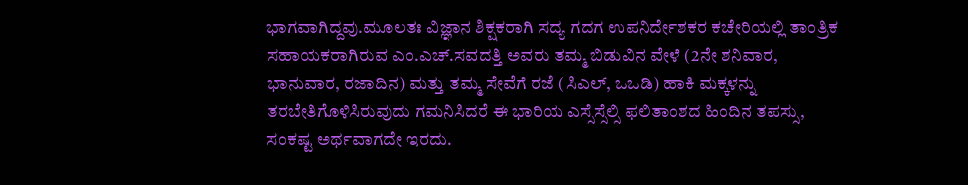ಭಾಗವಾಗಿದ್ದವು.ಮೂಲತಃ ವಿಜ್ಞಾನ ಶಿಕ್ಷಕರಾಗಿ ಸದ್ಯ ಗದಗ ಉಪನಿರ್ದೇಶಕರ ಕಚೇರಿಯಲ್ಲಿ ತಾಂತ್ರಿಕ ಸಹಾಯಕರಾಗಿರುವ ಎಂ.ಎಚ್.ಸವದತ್ತಿ ಅವರು ತಮ್ಮ ಬಿಡುವಿನ ವೇಳೆ (2ನೇ ಶನಿವಾರ, ಭಾನುವಾರ, ರಜಾದಿನ) ಮತ್ತು ತಮ್ಮ ಸೇವೆಗೆ ರಜೆ (ಸಿಎಲ್, ಒಒಡಿ) ಹಾಕಿ ಮಕ್ಕಳನ್ನು ತರಬೇತಿಗೊಳಿಸಿರುವುದು ಗಮನಿಸಿದರೆ ಈ ಭಾರಿಯ ಎಸ್ಸೆಸ್ಸೆಲ್ಸಿ ಫಲಿತಾಂಶದ ಹಿಂದಿನ ತಪಸ್ಸು, ಸಂಕಷ್ಟ ಅರ್ಥವಾಗದೇ ಇರದು.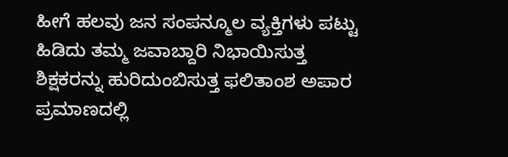ಹೀಗೆ ಹಲವು ಜನ ಸಂಪನ್ಮೂಲ ವ್ಯಕ್ತಿಗಳು ಪಟ್ಟು ಹಿಡಿದು ತಮ್ಮ ಜವಾಬ್ದಾರಿ ನಿಭಾಯಿಸುತ್ತ ಶಿಕ್ಷಕರನ್ನು ಹುರಿದುಂಬಿಸುತ್ತ ಫಲಿತಾಂಶ ಅಪಾರ ಪ್ರಮಾಣದಲ್ಲಿ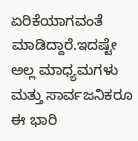ಏರಿಕೆಯಾಗವಂತೆ ಮಾಡಿದ್ದಾರೆ.ಇದಷ್ಟೇ ಅಲ್ಲ ಮಾಧ್ಯಮಗಳು ಮತ್ತು ಸಾರ್ವಜನಿಕರೂ ಈ ಭಾರಿ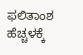ಫಲಿತಾಂಶ ಹೆಚ್ಚಳಕ್ಕೆ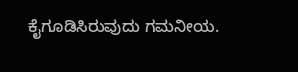ಕೈಗೂಡಿಸಿರುವುದು ಗಮನೀಯ.